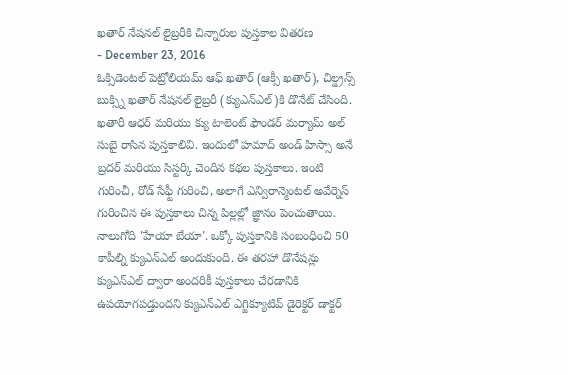ఖతార్ నేషనల్ లైబ్రరీకి చిన్నారుల పుస్తకాల వితరణ
- December 23, 2016
ఓక్సిడెంటల్ పెట్రోలియమ్ ఆఫ్ ఖతార్ (ఆక్సీ ఖతార్), చిల్డ్రన్స్ బుక్స్ని ఖతార్ నేషనల్ లైబ్రరీ (క్యుఎన్ఎల్)కి డొనేట్ చేసింది. ఖతారీ ఆధర్ మరియు క్యు టాలెంట్ ఫౌండర్ మర్యామ్ అల్ సుబై రాసిన పుస్తకాలివి. ఇందులో హమాద్ అండ్ హిస్సా అనే బ్రదర్ మరియు సిస్టర్కి చెందిన కథల పుస్తకాలు. ఇంటి గురించీ, రోడ్ సేఫ్టీ గురించి, అలాగే ఎన్విరాన్మెంటల్ అవేర్నెస్ గురించిన ఈ పుస్తకాలు చిన్న పిల్లల్లో జ్ఞానం పెంచుతాయి. నాలుగోది 'హేయా బేయా'. ఒక్కో పుస్తకానికి సంబంధించి 50 కాపీల్ని క్యుఎన్ఎల్ అందుకుంది. ఈ తరహా డొనేషన్లు క్యుఎన్ఎల్ ద్వారా అందరికీ పుస్తకాలు చేరడానికి ఉపయోగపడ్తుందని క్యుఎన్ఎల్ ఎగ్జిక్యూటివ్ డైరెక్టర్ డాక్టర్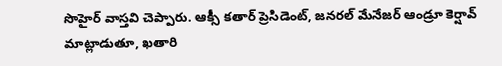సొహైర్ వాస్తవి చెప్పారు. ఆక్సీ కతార్ ప్రెసిడెంట్, జనరల్ మేనేజర్ ఆండ్రూ కెర్షావ్ మాట్లాడుతూ, ఖతారి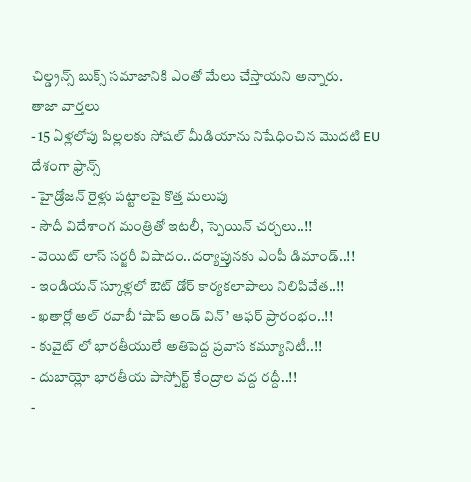చిల్డ్రన్స్ బుక్స్ సమాజానికి ఎంతో మేలు చేస్తాయని అన్నారు.
తాజా వార్తలు
- 15 ఏళ్లలోపు పిల్లలకు సోషల్ మీడియాను నిషేధించిన మొదటి EU దేశంగా ఫ్రాన్స్
- హైడ్రోజన్ రైళ్లు పట్టాలపై కొత్త మలుపు
- సౌదీ విదేశాంగ మంత్రితో ఇటలీ, స్పెయిన్ చర్చలు..!!
- వెయిట్ లాస్ సర్జరీ విషాదం..దర్యాప్తునకు ఎంపీ డిమాండ్..!!
- ఇండియన్ స్కూళ్లలో ఔట్ డోర్ కార్యకలాపాలు నిలిపివేత..!!
- ఖతార్లో అల్ రవాబీ ‘షాప్ అండ్ విన్’ ఆఫర్ ప్రారంభం..!!
- కువైట్ లో భారతీయులే అతిపెద్ద ప్రవాస కమ్యూనిటీ..!!
- దుబాయ్లో భారతీయ పాస్పోర్ట్ కేంద్రాల వద్ద రద్దీ..!!
-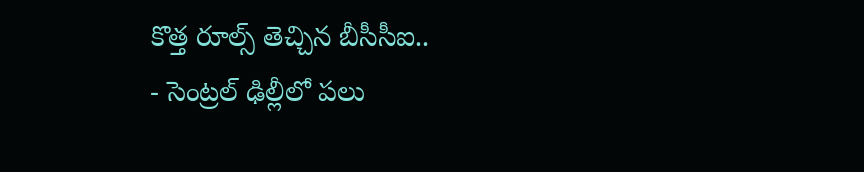కొత్త రూల్స్ తెచ్చిన బీసీసీఐ..
- సెంట్రల్ ఢిల్లీలో పలు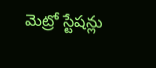మెట్రో స్టేషన్లు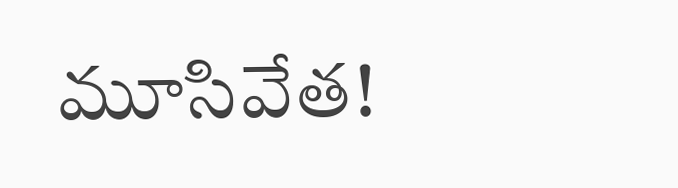మూసివేత!